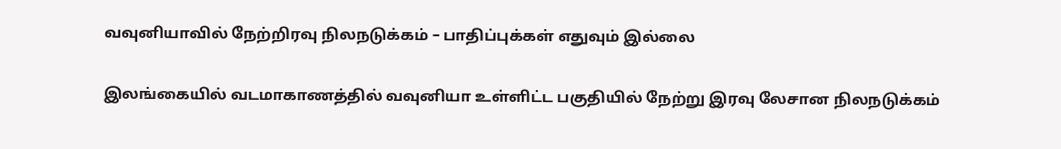வவுனியாவில் நேற்றிரவு நிலநடுக்கம் – பாதிப்புக்கள் எதுவும் இல்லை

இலங்கையில் வடமாகாணத்தில் வவுனியா உள்ளிட்ட பகுதியில் நேற்று இரவு லேசான நிலநடுக்கம்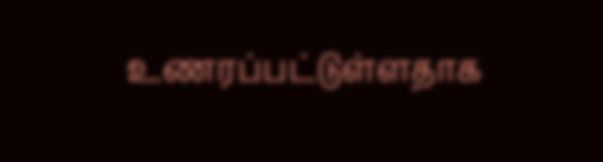உணரப்பட்டுள்ளதாக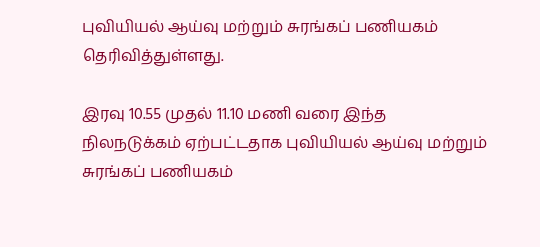புவியியல் ஆய்வு மற்றும் சுரங்கப் பணியகம் தெரிவித்துள்ளது.

இரவு 10.55 முதல் 11.10 மணி வரை இந்த நிலநடுக்கம் ஏற்பட்டதாக புவியியல் ஆய்வு மற்றும் சுரங்கப் பணியகம்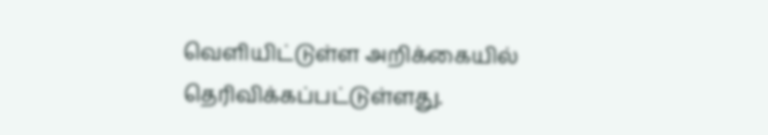வெளியிட்டுள்ள அறிக்கையில் தெரிவிக்கப்பட்டுள்ளது.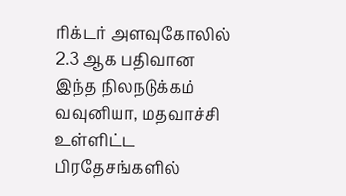ரிக்டர் அளவுகோலில் 2.3 ஆக பதிவான இந்த நிலநடுக்கம் வவுனியா, மதவாச்சி உள்ளிட்ட பிரதேசங்களில்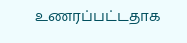உணரப்பட்டதாக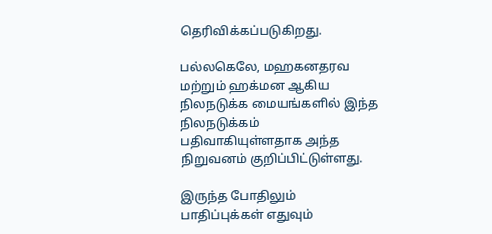தெரிவிக்கப்படுகிறது.

பல்லகெலே, மஹகனதரவ மற்றும் ஹக்மன ஆகிய நிலநடுக்க மையங்களில் இந்த நிலநடுக்கம் பதிவாகியுள்ளதாக அந்த நிறுவனம் குறிப்பிட்டுள்ளது.

இருந்த போதிலும் பாதிப்புக்கள் எதுவும்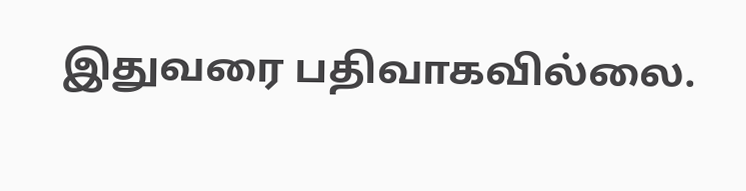இதுவரை பதிவாகவில்லை.